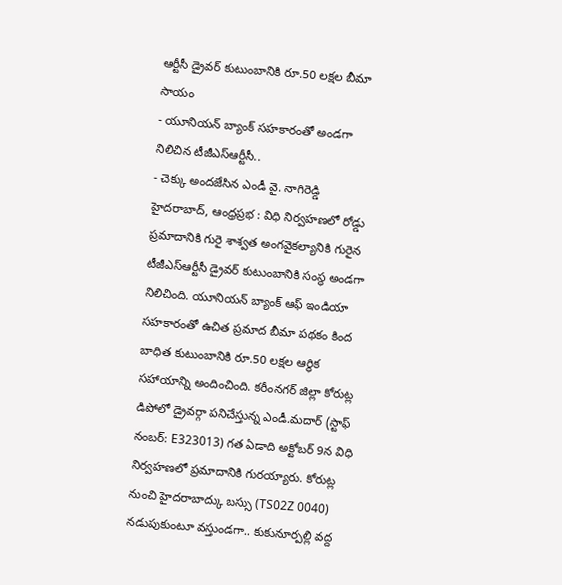ఆర్టీసీ డ్రైవర్ కుటుంబానికి రూ.50 లక్షల బీమా సాయం
- యూనియన్ బ్యాంక్ సహకారంతో అండగా నిలిచిన టీజీఎస్ఆర్టీసీ..
- చెక్కు అందజేసిన ఎండీ వై. నాగిరెడ్డి
హైదరాబాద్, ఆంధ్రప్రభ : విధి నిర్వహణలో రోడ్డు ప్రమాదానికి గురై శాశ్వత అంగవైకల్యానికి గురైన టీజీఎస్ఆర్టీసీ డ్రైవర్ కుటుంబానికి సంస్థ అండగా నిలిచింది. యూనియన్ బ్యాంక్ ఆఫ్ ఇండియా సహకారంతో ఉచిత ప్రమాద బీమా పథకం కింద బాధిత కుటుంబానికి రూ.50 లక్షల ఆర్థిక సహాయాన్ని అందించింది. కరీంనగర్ జిల్లా కోరుట్ల డిపోలో డ్రైవర్గా పనిచేస్తున్న ఎండీ.మదార్ (స్టాఫ్ నంబర్: E323013) గత ఏడాది అక్టోబర్ 9న విధి నిర్వహణలో ప్రమాదానికి గురయ్యారు. కోరుట్ల నుంచి హైదరాబాద్కు బస్సు (TS02Z 0040) నడుపుకుంటూ వస్తుండగా.. కుకునూర్పల్లి వద్ద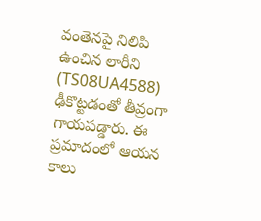వంతెనపై నిలిపి ఉంచిన లారీని (TS08UA4588) ఢీకొట్టడంతో తీవ్రంగా గాయపడ్డారు. ఈ ప్రమాదంలో ఆయన కాలు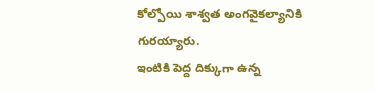కోల్పోయి శాశ్వత అంగవైకల్యానికి గురయ్యారు.
ఇంటికి పెద్ద దిక్కుగా ఉన్న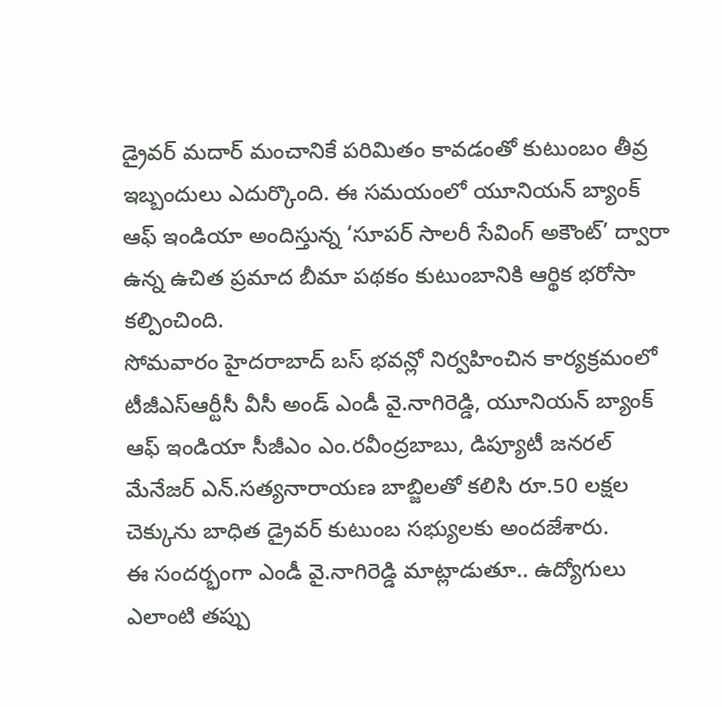డ్రైవర్ మదార్ మంచానికే పరిమితం కావడంతో కుటుంబం తీవ్ర ఇబ్బందులు ఎదుర్కొంది. ఈ సమయంలో యూనియన్ బ్యాంక్ ఆఫ్ ఇండియా అందిస్తున్న ‘సూపర్ సాలరీ సేవింగ్ అకౌంట్’ ద్వారా ఉన్న ఉచిత ప్రమాద బీమా పథకం కుటుంబానికి ఆర్థిక భరోసా కల్పించింది.
సోమవారం హైదరాబాద్ బస్ భవన్లో నిర్వహించిన కార్యక్రమంలో టీజీఎస్ఆర్టీసీ వీసీ అండ్ ఎండీ వై.నాగిరెడ్డి, యూనియన్ బ్యాంక్ ఆఫ్ ఇండియా సీజీఎం ఎం.రవీంద్రబాబు, డిప్యూటీ జనరల్ మేనేజర్ ఎన్.సత్యనారాయణ బాబ్జిలతో కలిసి రూ.50 లక్షల చెక్కును బాధిత డ్రైవర్ కుటుంబ సభ్యులకు అందజేశారు.
ఈ సందర్భంగా ఎండీ వై.నాగిరెడ్డి మాట్లాడుతూ.. ఉద్యోగులు ఎలాంటి తప్పు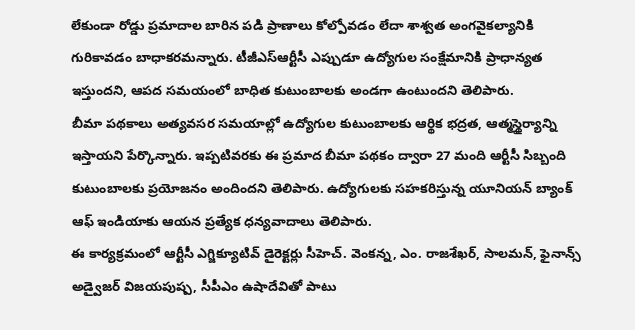లేకుండా రోడ్డు ప్రమాదాల బారిన పడి ప్రాణాలు కోల్పోవడం లేదా శాశ్వత అంగవైకల్యానికి గురికావడం బాధాకరమన్నారు. టీజీఎస్ఆర్టీసీ ఎప్పుడూ ఉద్యోగుల సంక్షేమానికి ప్రాధాన్యత ఇస్తుందని, ఆపద సమయంలో బాధిత కుటుంబాలకు అండగా ఉంటుందని తెలిపారు.
బీమా పథకాలు అత్యవసర సమయాల్లో ఉద్యోగుల కుటుంబాలకు ఆర్థిక భద్రత, ఆత్మస్థైర్యాన్ని ఇస్తాయని పేర్కొన్నారు. ఇప్పటివరకు ఈ ప్రమాద బీమా పథకం ద్వారా 27 మంది ఆర్టీసీ సిబ్బంది కుటుంబాలకు ప్రయోజనం అందిందని తెలిపారు. ఉద్యోగులకు సహకరిస్తున్న యూనియన్ బ్యాంక్ ఆఫ్ ఇండియాకు ఆయన ప్రత్యేక ధన్యవాదాలు తెలిపారు.
ఈ కార్యక్రమంలో ఆర్టీసీ ఎగ్జిక్యూటివ్ డైరెక్టర్లు సీహెచ్. వెంకన్న, ఎం. రాజశేఖర్, సాలమన్, ఫైనాన్స్ అడ్వైజర్ విజయపుష్ప, సీపీఎం ఉషాదేవితో పాటు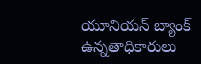యూనియన్ బ్యాంక్ ఉన్నతాధికారులు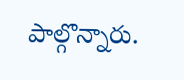పాల్గొన్నారు.